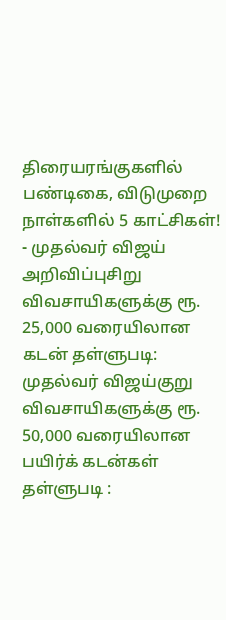திரையரங்குகளில் பண்டிகை, விடுமுறை நாள்களில் 5 காட்சிகள்! - முதல்வர் விஜய் அறிவிப்புசிறு விவசாயிகளுக்கு ரூ. 25,000 வரையிலான கடன் தள்ளுபடி: முதல்வர் விஜய்குறு விவசாயிகளுக்கு ரூ. 50,000 வரையிலான பயிர்க் கடன்கள் தள்ளுபடி :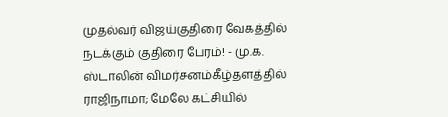முதல்வர் விஜய்குதிரை வேகத்தில் நடக்கும் குதிரை பேரம்! - மு.க. ஸ்டாலின் விமர்சனம்கீழ்தளத்தில் ராஜிநாமா; மேலே கட்சியில்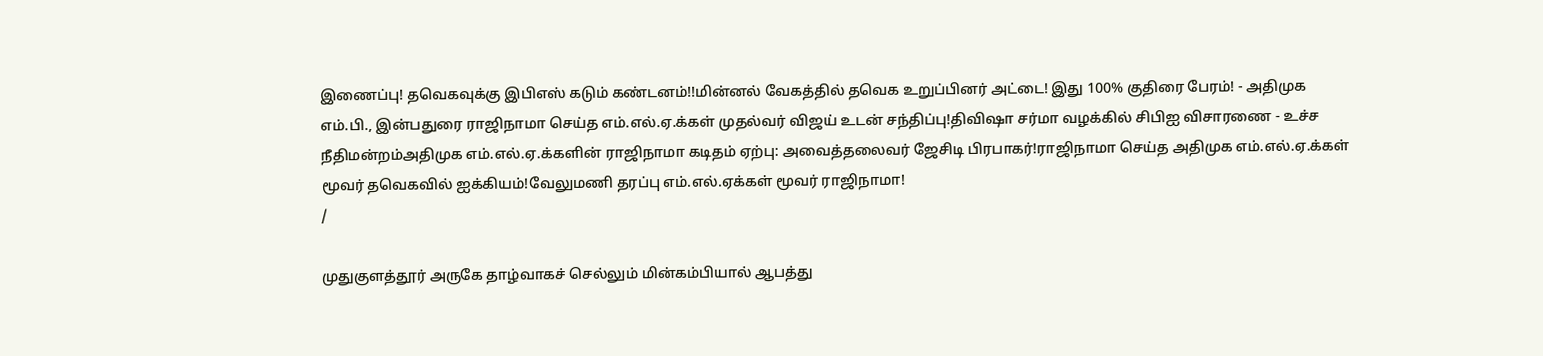இணைப்பு! தவெகவுக்கு இபிஎஸ் கடும் கண்டனம்!!மின்னல் வேகத்தில் தவெக உறுப்பினர் அட்டை! இது 100% குதிரை பேரம்! - அதிமுக எம்.பி., இன்பதுரை ராஜிநாமா செய்த எம்.எல்.ஏ.க்கள் முதல்வர் விஜய் உடன் சந்திப்பு!திவிஷா சர்மா வழக்கில் சிபிஐ விசாரணை - உச்ச நீதிமன்றம்அதிமுக எம்.எல்.ஏ.க்களின் ராஜிநாமா கடிதம் ஏற்பு: அவைத்தலைவர் ஜேசிடி பிரபாகர்!ராஜிநாமா செய்த அதிமுக எம்.எல்.ஏ.க்கள் மூவர் தவெகவில் ஐக்கியம்!வேலுமணி தரப்பு எம்.எல்.ஏக்கள் மூவர் ராஜிநாமா!
/

முதுகுளத்தூர் அருகே தாழ்வாகச் செல்லும் மின்கம்பியால் ஆபத்து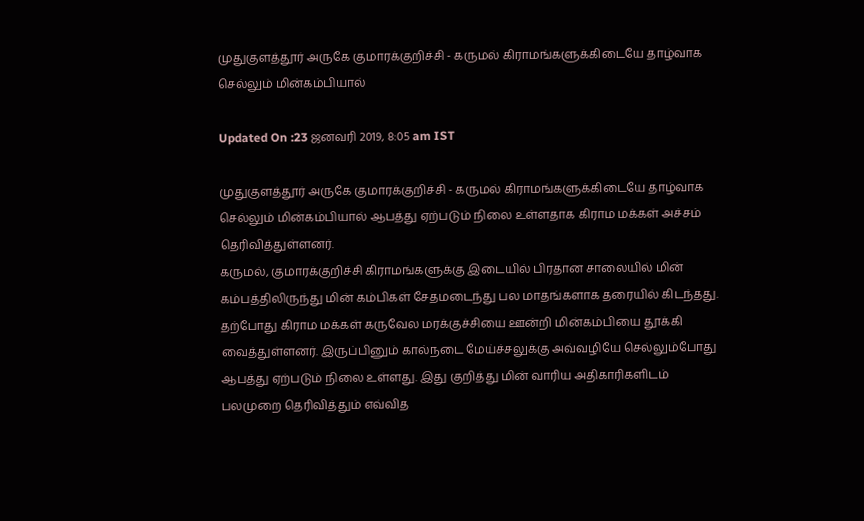முதுகுளத்தூர் அருகே குமாரக்குறிச்சி - கருமல் கிராமங்களுக்கிடையே தாழ்வாக செல்லும் மின்கம்பியால்

Updated On :23 ஜனவரி 2019, 8:05 am IST

முதுகுளத்தூர் அருகே குமாரக்குறிச்சி - கருமல் கிராமங்களுக்கிடையே தாழ்வாக செல்லும் மின்கம்பியால் ஆபத்து ஏற்படும் நிலை உள்ளதாக கிராம மக்கள் அச்சம் தெரிவித்துள்ளனர்.
கருமல், குமாரக்குறிச்சி கிராமங்களுக்கு இடையில் பிரதான சாலையில் மின் கம்பத்திலிருந்து மின் கம்பிகள் சேதமடைந்து பல மாதங்களாக தரையில் கிடந்தது.  தற்போது கிராம மக்கள் கருவேல மரக்குச்சியை ஊன்றி மின்கம்பியை தூக்கி வைத்துள்ளனர். இருப்பினும் கால்நடை மேய்ச்சலுக்கு அவ்வழியே செல்லும்போது ஆபத்து ஏற்படும் நிலை உள்ளது. இது குறித்து மின் வாரிய அதிகாரிகளிடம் பலமுறை தெரிவித்தும் எவ்வித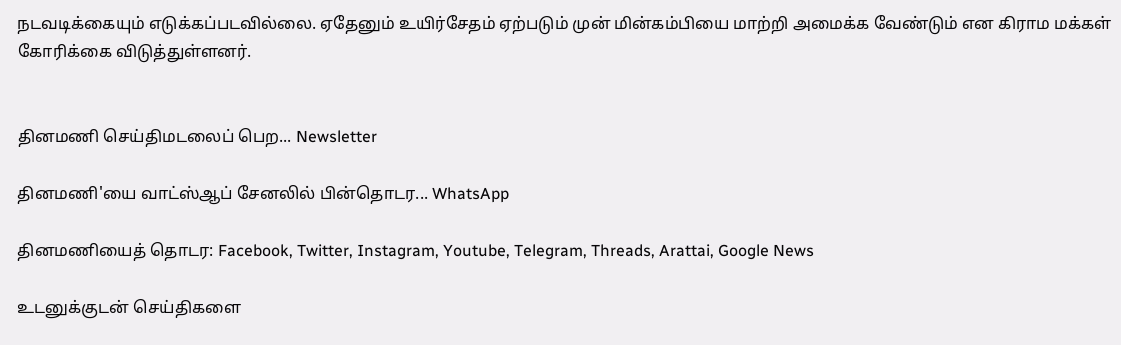நடவடிக்கையும் எடுக்கப்படவில்லை. ஏதேனும் உயிர்சேதம் ஏற்படும் முன் மின்கம்பியை மாற்றி அமைக்க வேண்டும் என கிராம மக்கள் கோரிக்கை விடுத்துள்ளனர்.


தினமணி செய்திமடலைப் பெற... Newsletter

தினமணி'யை வாட்ஸ்ஆப் சேனலில் பின்தொடர... WhatsApp

தினமணியைத் தொடர: Facebook, Twitter, Instagram, Youtube, Telegram, Threads, Arattai, Google News

உடனுக்குடன் செய்திகளை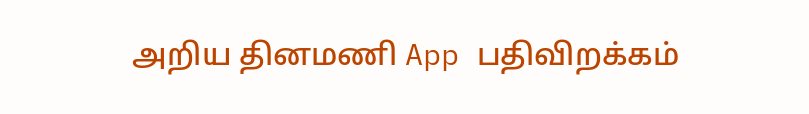அறிய தினமணி App பதிவிறக்கம்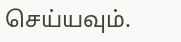செய்யவும்.